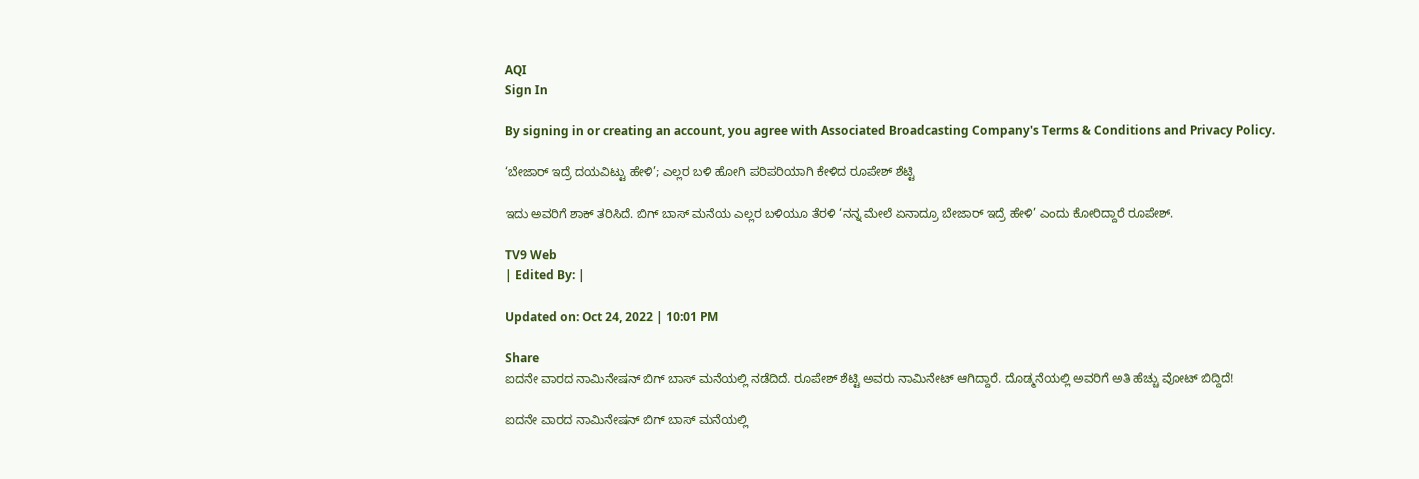AQI
Sign In

By signing in or creating an account, you agree with Associated Broadcasting Company's Terms & Conditions and Privacy Policy.

‘ಬೇಜಾರ್ ಇದ್ರೆ ದಯವಿಟ್ಟು ಹೇಳಿ’; ಎಲ್ಲರ ಬಳಿ ಹೋಗಿ ಪರಿಪರಿಯಾಗಿ ಕೇಳಿದ ರೂಪೇಶ್ ಶೆಟ್ಟಿ

ಇದು ಅವರಿಗೆ ಶಾಕ್ ತರಿಸಿದೆ. ಬಿಗ್ ಬಾಸ್ ಮನೆಯ ಎಲ್ಲರ ಬಳಿಯೂ ತೆರಳಿ ‘ನನ್ನ ಮೇಲೆ ಏನಾದ್ರೂ ಬೇಜಾರ್ ಇದ್ರೆ ಹೇಳಿ’ ಎಂದು ಕೋರಿದ್ದಾರೆ ರೂಪೇಶ್.

TV9 Web
| Edited By: |

Updated on: Oct 24, 2022 | 10:01 PM

Share
ಐದನೇ ವಾರದ ನಾಮಿನೇಷನ್ ಬಿಗ್ ಬಾಸ್ ಮನೆಯಲ್ಲಿ ನಡೆದಿದೆ. ರೂಪೇಶ್ ಶೆಟ್ಟಿ ಅವರು ನಾಮಿನೇಟ್ ಆಗಿದ್ದಾರೆ. ದೊಡ್ಮನೆಯಲ್ಲಿ ಅವರಿಗೆ ಅತಿ ಹೆಚ್ಚು ವೋಟ್ ಬಿದ್ದಿದೆ!

ಐದನೇ ವಾರದ ನಾಮಿನೇಷನ್ ಬಿಗ್ ಬಾಸ್ ಮನೆಯಲ್ಲಿ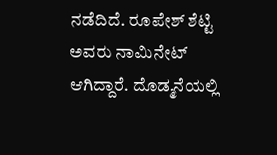ನಡೆದಿದೆ. ರೂಪೇಶ್ ಶೆಟ್ಟಿ ಅವರು ನಾಮಿನೇಟ್ ಆಗಿದ್ದಾರೆ. ದೊಡ್ಮನೆಯಲ್ಲಿ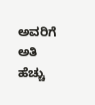ಅವರಿಗೆ ಅತಿ ಹೆಚ್ಚು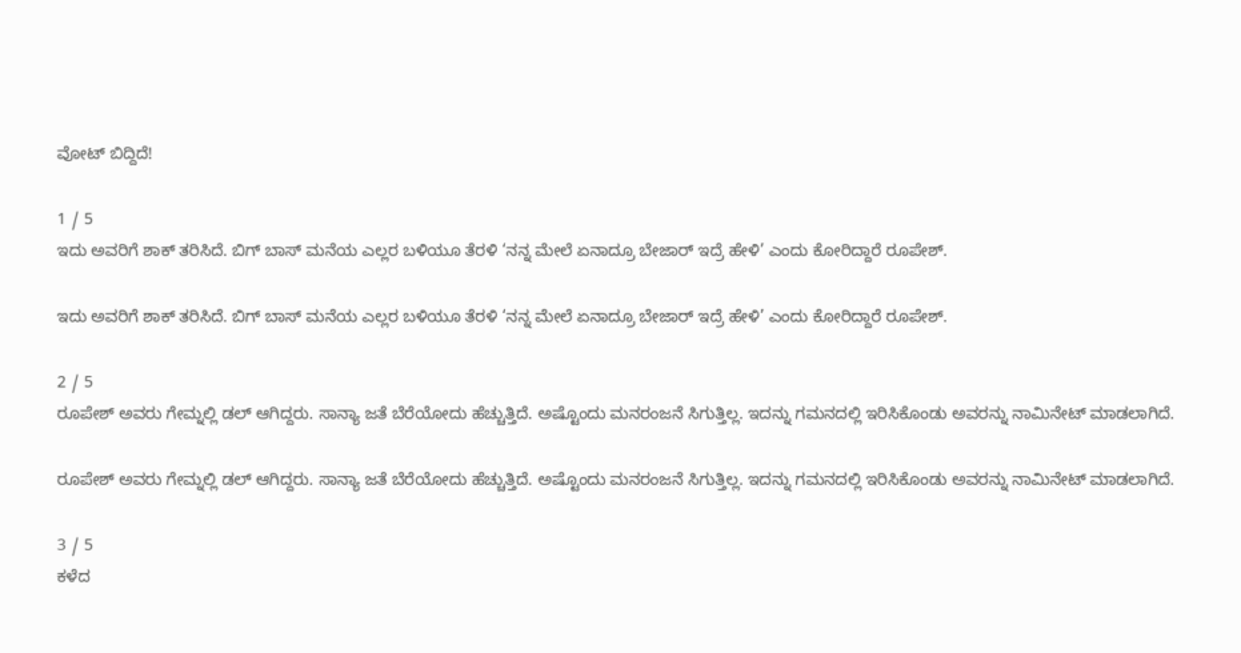ವೋಟ್ ಬಿದ್ದಿದೆ!

1 / 5
ಇದು ಅವರಿಗೆ ಶಾಕ್ ತರಿಸಿದೆ. ಬಿಗ್ ಬಾಸ್ ಮನೆಯ ಎಲ್ಲರ ಬಳಿಯೂ ತೆರಳಿ ‘ನನ್ನ ಮೇಲೆ ಏನಾದ್ರೂ ಬೇಜಾರ್ ಇದ್ರೆ ಹೇಳಿ’ ಎಂದು ಕೋರಿದ್ದಾರೆ ರೂಪೇಶ್.

ಇದು ಅವರಿಗೆ ಶಾಕ್ ತರಿಸಿದೆ. ಬಿಗ್ ಬಾಸ್ ಮನೆಯ ಎಲ್ಲರ ಬಳಿಯೂ ತೆರಳಿ ‘ನನ್ನ ಮೇಲೆ ಏನಾದ್ರೂ ಬೇಜಾರ್ ಇದ್ರೆ ಹೇಳಿ’ ಎಂದು ಕೋರಿದ್ದಾರೆ ರೂಪೇಶ್.

2 / 5
ರೂಪೇಶ್ ಅವರು ಗೇಮ್ನಲ್ಲಿ ಡಲ್ ಆಗಿದ್ದರು. ಸಾನ್ಯಾ ಜತೆ ಬೆರೆಯೋದು ಹೆಚ್ಚುತ್ತಿದೆ. ಅಷ್ಟೊಂದು ಮನರಂಜನೆ ಸಿಗುತ್ತಿಲ್ಲ. ಇದನ್ನು ಗಮನದಲ್ಲಿ ಇರಿಸಿಕೊಂಡು ಅವರನ್ನು ನಾಮಿನೇಟ್ ಮಾಡಲಾಗಿದೆ.

ರೂಪೇಶ್ ಅವರು ಗೇಮ್ನಲ್ಲಿ ಡಲ್ ಆಗಿದ್ದರು. ಸಾನ್ಯಾ ಜತೆ ಬೆರೆಯೋದು ಹೆಚ್ಚುತ್ತಿದೆ. ಅಷ್ಟೊಂದು ಮನರಂಜನೆ ಸಿಗುತ್ತಿಲ್ಲ. ಇದನ್ನು ಗಮನದಲ್ಲಿ ಇರಿಸಿಕೊಂಡು ಅವರನ್ನು ನಾಮಿನೇಟ್ ಮಾಡಲಾಗಿದೆ.

3 / 5
ಕಳೆದ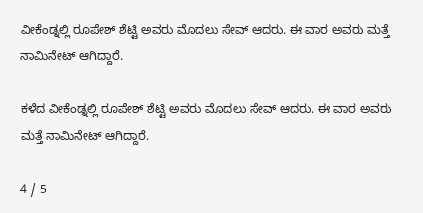ವೀಕೆಂಡ್ನಲ್ಲಿ ರೂಪೇಶ್ ಶೆಟ್ಟಿ ಅವರು ಮೊದಲು ಸೇವ್ ಆದರು. ಈ ವಾರ ಅವರು ಮತ್ತೆ ನಾಮಿನೇಟ್ ಆಗಿದ್ದಾರೆ.

ಕಳೆದ ವೀಕೆಂಡ್ನಲ್ಲಿ ರೂಪೇಶ್ ಶೆಟ್ಟಿ ಅವರು ಮೊದಲು ಸೇವ್ ಆದರು. ಈ ವಾರ ಅವರು ಮತ್ತೆ ನಾಮಿನೇಟ್ ಆಗಿದ್ದಾರೆ.

4 / 5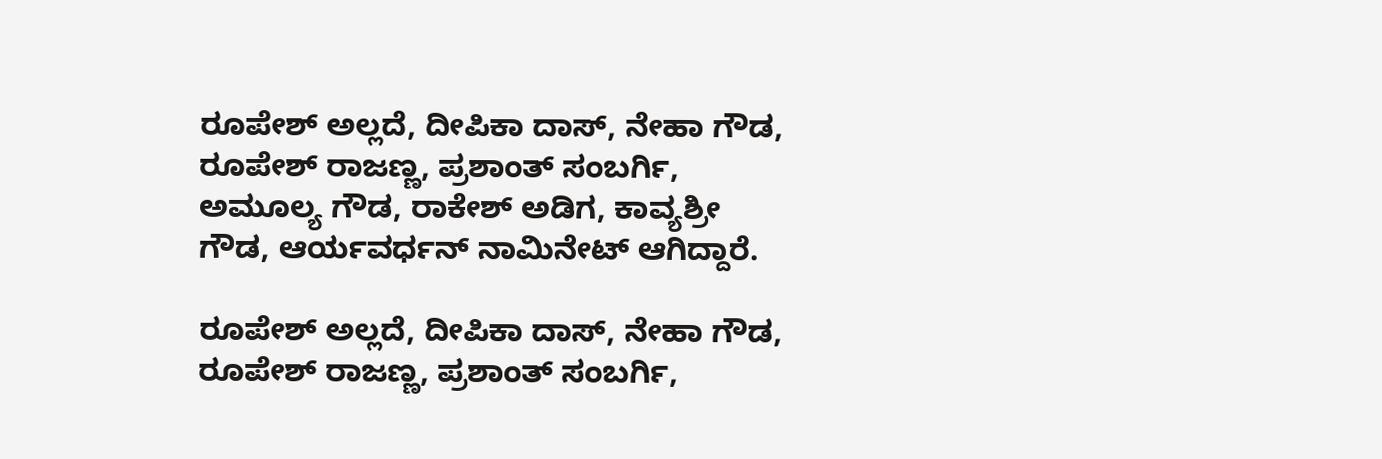ರೂಪೇಶ್ ಅಲ್ಲದೆ, ದೀಪಿಕಾ ದಾಸ್, ನೇಹಾ ಗೌಡ, ರೂಪೇಶ್ ರಾಜಣ್ಣ, ಪ್ರಶಾಂತ್ ಸಂಬರ್ಗಿ, ಅಮೂಲ್ಯ ಗೌಡ, ರಾಕೇಶ್ ಅಡಿಗ, ಕಾವ್ಯಶ್ರೀ ಗೌಡ, ಆರ್ಯವರ್ಧನ್ ನಾಮಿನೇಟ್ ಆಗಿದ್ದಾರೆ.

ರೂಪೇಶ್ ಅಲ್ಲದೆ, ದೀಪಿಕಾ ದಾಸ್, ನೇಹಾ ಗೌಡ, ರೂಪೇಶ್ ರಾಜಣ್ಣ, ಪ್ರಶಾಂತ್ ಸಂಬರ್ಗಿ,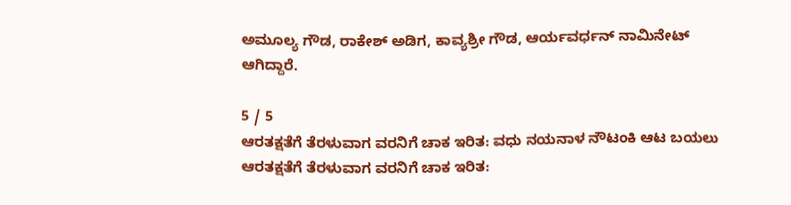ಅಮೂಲ್ಯ ಗೌಡ, ರಾಕೇಶ್ ಅಡಿಗ, ಕಾವ್ಯಶ್ರೀ ಗೌಡ, ಆರ್ಯವರ್ಧನ್ ನಾಮಿನೇಟ್ ಆಗಿದ್ದಾರೆ.

5 / 5
ಆರತಕ್ಷತೆಗೆ ತೆರಳುವಾಗ ವರನಿಗೆ ಚಾಕ ಇರಿತ: ವಧು ನಯನಾಳ ನೌಟಂಕಿ ಆಟ ಬಯಲು
ಆರತಕ್ಷತೆಗೆ ತೆರಳುವಾಗ ವರನಿಗೆ ಚಾಕ ಇರಿತ: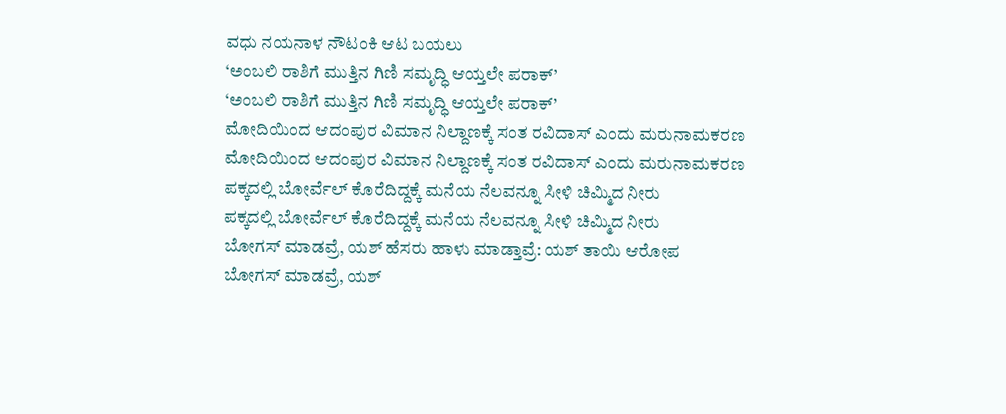ವಧು ನಯನಾಳ ನೌಟಂಕಿ ಆಟ ಬಯಲು
‘ಅಂಬಲಿ ರಾಶಿಗೆ ಮುತ್ತಿನ ಗಿಣಿ ಸಮೃದ್ಧಿ ಆಯ್ತಲೇ ಪರಾಕ್’
‘ಅಂಬಲಿ ರಾಶಿಗೆ ಮುತ್ತಿನ ಗಿಣಿ ಸಮೃದ್ಧಿ ಆಯ್ತಲೇ ಪರಾಕ್’
ಮೋದಿಯಿಂದ ಆದಂಪುರ ವಿಮಾನ ನಿಲ್ದಾಣಕ್ಕೆ ಸಂತ ರವಿದಾಸ್ ಎಂದು ಮರುನಾಮಕರಣ
ಮೋದಿಯಿಂದ ಆದಂಪುರ ವಿಮಾನ ನಿಲ್ದಾಣಕ್ಕೆ ಸಂತ ರವಿದಾಸ್ ಎಂದು ಮರುನಾಮಕರಣ
ಪಕ್ಕದಲ್ಲಿ ಬೋರ್ವೆಲ್ ಕೊರೆದಿದ್ದಕ್ಕೆ ಮನೆಯ ನೆಲವನ್ನೂ ಸೀಳಿ ಚಿಮ್ಮಿದ ನೀರು
ಪಕ್ಕದಲ್ಲಿ ಬೋರ್ವೆಲ್ ಕೊರೆದಿದ್ದಕ್ಕೆ ಮನೆಯ ನೆಲವನ್ನೂ ಸೀಳಿ ಚಿಮ್ಮಿದ ನೀರು
ಬೋಗಸ್ ಮಾಡವ್ರೆ, ಯಶ್ ಹೆಸರು ಹಾಳು ಮಾಡ್ತಾವ್ರೆ: ಯಶ್ ತಾಯಿ ಆರೋಪ
ಬೋಗಸ್ ಮಾಡವ್ರೆ, ಯಶ್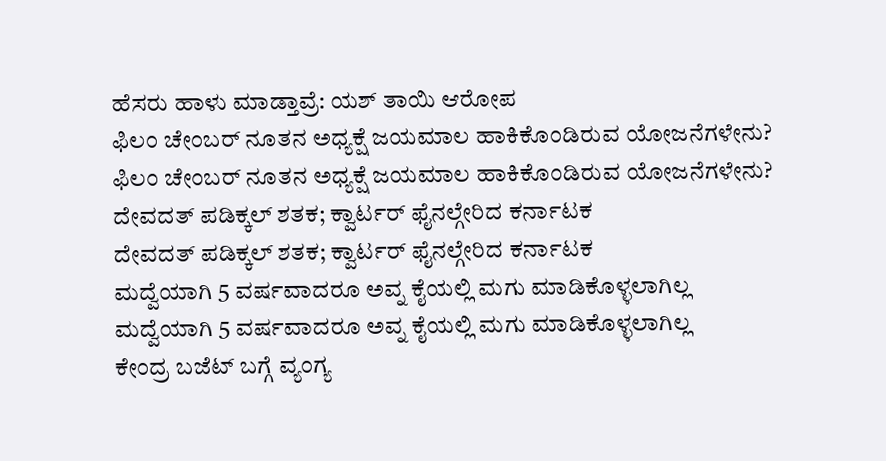ಹೆಸರು ಹಾಳು ಮಾಡ್ತಾವ್ರೆ: ಯಶ್ ತಾಯಿ ಆರೋಪ
ಫಿಲಂ ಚೇಂಬರ್ ನೂತನ ಅಧ್ಯಕ್ಷೆ ಜಯಮಾಲ ಹಾಕಿಕೊಂಡಿರುವ ಯೋಜನೆಗಳೇನು?
ಫಿಲಂ ಚೇಂಬರ್ ನೂತನ ಅಧ್ಯಕ್ಷೆ ಜಯಮಾಲ ಹಾಕಿಕೊಂಡಿರುವ ಯೋಜನೆಗಳೇನು?
ದೇವದತ್ ಪಡಿಕ್ಕಲ್ ಶತಕ; ಕ್ವಾರ್ಟರ್ ಫೈನಲ್ಗೇರಿದ ಕರ್ನಾಟಕ
ದೇವದತ್ ಪಡಿಕ್ಕಲ್ ಶತಕ; ಕ್ವಾರ್ಟರ್ ಫೈನಲ್ಗೇರಿದ ಕರ್ನಾಟಕ
ಮದ್ವೆಯಾಗಿ 5 ವರ್ಷವಾದರೂ ಅವ್ನ ಕೈಯಲ್ಲಿ ಮಗು ಮಾಡಿಕೊಳ್ಳಲಾಗಿಲ್ಲ
ಮದ್ವೆಯಾಗಿ 5 ವರ್ಷವಾದರೂ ಅವ್ನ ಕೈಯಲ್ಲಿ ಮಗು ಮಾಡಿಕೊಳ್ಳಲಾಗಿಲ್ಲ
ಕೇಂದ್ರ ಬಜೆಟ್ ಬಗ್ಗೆ ವ್ಯಂಗ್ಯ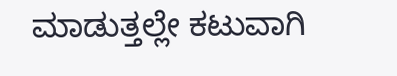ಮಾಡುತ್ತಲ್ಲೇ ಕಟುವಾಗಿ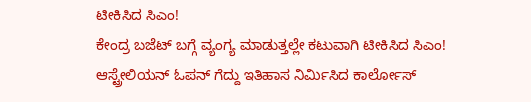ಟೀಕಿಸಿದ ಸಿಎಂ!
ಕೇಂದ್ರ ಬಜೆಟ್ ಬಗ್ಗೆ ವ್ಯಂಗ್ಯ ಮಾಡುತ್ತಲ್ಲೇ ಕಟುವಾಗಿ ಟೀಕಿಸಿದ ಸಿಎಂ!
ಆಸ್ಟ್ರೇಲಿಯನ್ ಓಪನ್ ಗೆದ್ದು ಇತಿಹಾಸ ನಿರ್ಮಿಸಿದ ಕಾರ್ಲೋಸ್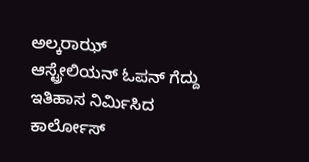ಅಲ್ಕರಾಝ್
ಆಸ್ಟ್ರೇಲಿಯನ್ ಓಪನ್ ಗೆದ್ದು ಇತಿಹಾಸ ನಿರ್ಮಿಸಿದ ಕಾರ್ಲೋಸ್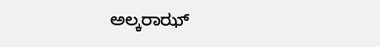ಅಲ್ಕರಾಝ್